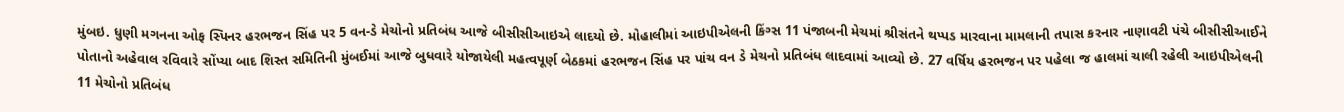મુંબઇ. ધુણી મગનના ઓફ સ્પિનર હરભજન સિંહ પર 5 વન-ડે મેચોનો પ્રતિબંધ આજે બીસીસીઆઇએ લાદયો છે. મોહાલીમાં આઇપીએલની કિંગ્સ 11 પંજાબની મેચમાં શ્રીસંતને થપ્પડ મારવાના મામલાની તપાસ કરનાર નાણાવટી પંચે બીસીસીઆઈને પોતાનો અહેવાલ રવિવારે સોંપ્યા બાદ શિસ્ત સમિતિની મુંબઈમાં આજે બુધવારે યોજાયેલી મહત્વપૂર્ણ બેઠકમાં હરભજન સિંહ પર પાંચ વન ડે મેચનો પ્રતિબંધ લાદવામાં આવ્યો છે. 27 વર્ષિય હરભજન પર પહેલા જ હાલમાં ચાલી રહેલી આઇપીએલની 11 મેચોનો પ્રતિબંધ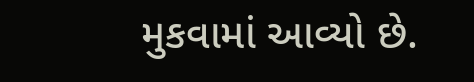મુકવામાં આવ્યો છે.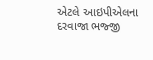એટલે આઇપીએલના દરવાજા ભજ્જી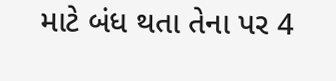માટે બંધ થતા તેના પર 4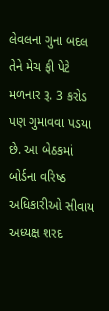લેવલના ગુના બદલ તેને મેચ ફી પેટે મળનાર રૂ. 3 કરોડ પણ ગુમાવવા પડયા છે. આ બેઠકમાં બોર્ડના વરિષ્ઠ અધિકારીઓ સીવાય અધ્યક્ષ શરદ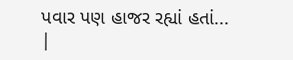પવાર પણ હાજર રહ્યાં હતાં... |